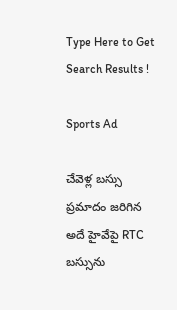Type Here to Get Search Results !

Sports Ad

చేవెళ్ల బస్సు ప్రమాదం జరిగిన అదే హైవేపై RTC బస్సును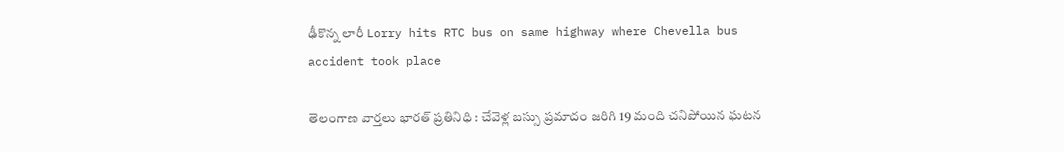ఢీకొన్న లారీ Lorry hits RTC bus on same highway where Chevella bus accident took place

తెలంగాణ వార్తలు భారత్ ప్రతినిధి : చేవెళ్ల బస్సు ప్రమాదం జరిగి 19 మంది చనిపోయిన ఘటన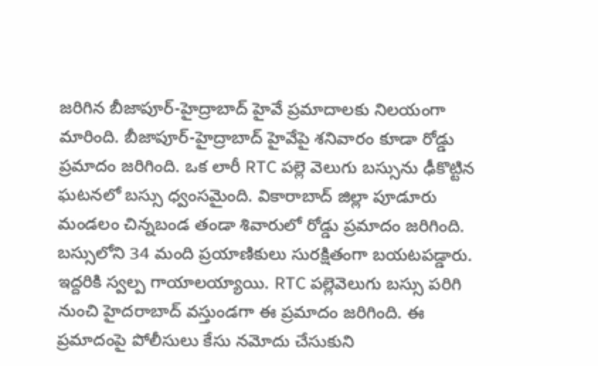జరిగిన బీజాపూర్-హైద్రాబాద్ హైవే ప్రమాదాలకు నిలయంగా మారింది. బీజాపూర్-హైద్రాబాద్ హైవేపై శనివారం కూడా రోడ్డు ప్రమాదం జరిగింది. ఒక లారీ RTC పల్లె వెలుగు బస్సును ఢీకొట్టిన ఘటనలో బస్సు ధ్వంసమైంది. వికారాబాద్ జిల్లా పూడూరు మండలం చిన్నబండ తండా శివారులో రోడ్డు ప్రమాదం జరిగింది. బస్సులోని 34 మంది ప్రయాణికులు సురక్షితంగా బయటపడ్డారు. ఇద్దరికి స్వల్ప గాయాలయ్యాయి. RTC పల్లెవెలుగు బస్సు పరిగి నుంచి హైదరాబాద్ వస్తుండగా ఈ ప్రమాదం జరిగింది. ఈ ప్రమాదంపై పోలీసులు కేసు నమోదు చేసుకుని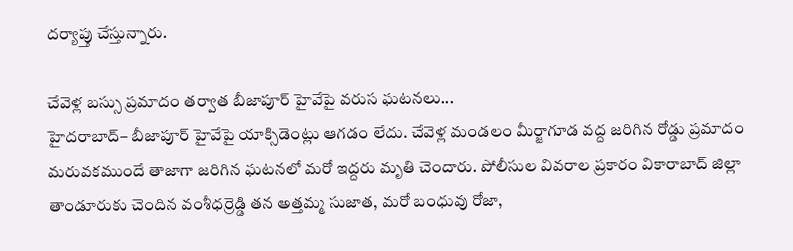దర్యాప్తు చేస్తున్నారు.

చేవెళ్ల బస్సు ప్రమాదం తర్వాత బీజాపూర్ హైవేపై వరుస ఘటనలు...
హైదరాబాద్– బీజాపూర్ హైవేపై యాక్సిడెంట్లు ఆగడం లేదు. చేవెళ్ల మండలం మీర్జాగూడ వద్ద జరిగిన రోడ్డు ప్రమాదం మరువకముందే తాజాగా జరిగిన ఘటనలో మరో ఇద్దరు మృతి చెందారు. పోలీసుల వివరాల ప్రకారం వికారాబాద్ జిల్లా తాండూరుకు చెందిన వంశీధర్రెడ్డి తన అత్తమ్మ సుజాత, మరో బంధువు రోజా,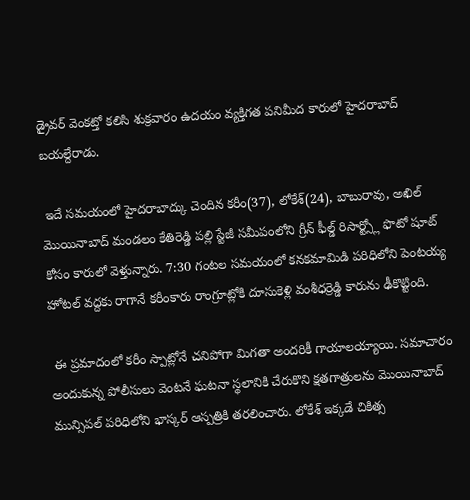డ్రైవర్ వెంకట్తో కలిసి శుక్రవారం ఉదయం వ్యక్తిగత పనిమీద కారులో హైదరాబాద్ బయల్దేరాడు.

 ఇదే సమయంలో హైదరాబాద్కు చెందిన కరీం(37), లోకేశ్(24), బాబురావు, అఖిల్ మొయినాబాద్ మండలం కేతిరెడ్డి పల్లి స్టేజీ సమీపంలోని గ్రీన్ ఫీల్డ్ రిసార్ట్స్లో ఫొటో షూట్ కోసం కారులో వెళ్తున్నారు. 7:30 గంటల సమయంలో కనకమామిడి పరిధిలోని పెంటయ్య హోటల్ వద్దకు రాగానే కరీంకారు రాంగ్రూట్లోకి దూసుకెళ్లి వంశీధర్రెడ్డి కారును ఢీకొట్టింది.

 ఈ ప్రమాదంలో కరీం స్పాట్లోనే చనిపోగా మిగతా అందరికీ గాయాలయ్యాయి. సమాచారం అందుకున్న పోలీసులు వెంటనే ఘటనా స్థలానికి చేరుకొని క్షతగాత్రులను మొయినాబాద్ మున్సిపల్ పరిధిలోని భాస్కర్ ఆస్పత్రికి తరలించారు. లోకేశ్ ఇక్కడే చికిత్స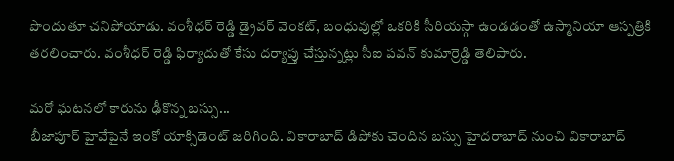పొందుతూ చనిపోయాడు. వంశీధర్ రెడ్డి డ్రైవర్ వెంకట్, బంధువుల్లో ఒకరికి సీరియస్గా ఉండడంతో ఉస్మానియా ఆస్పత్రికి తరలించారు. వంశీధర్ రెడ్డి ఫిర్యాదుతో కేసు దర్యాప్తు చేస్తున్నట్లు సీఐ పవన్ కుమార్రెడ్డి తెలిపారు.

మరో ఘటనలో కారును ఢీకొన్న బస్సు...
బీజాపూర్ హైవేపైనే ఇంకో యాక్సిడెంట్ జరిగింది. వికారాబాద్ డిపోకు చెందిన బస్సు హైదరాబాద్ నుంచి వికారాబాద్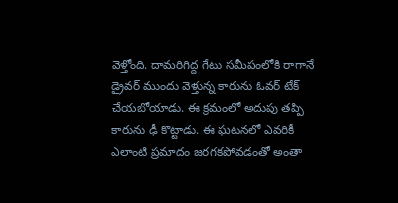వెళ్తోంది. దామరిగిద్ద గేటు సమీపంలోకి రాగానే డ్రైవర్ ముందు వెళ్తున్న కారును ఓవర్ టేక్ చేయబోయాడు. ఈ క్రమంలో అదుపు తప్పి కారును ఢీ కొట్టాడు. ఈ ఘటనలో ఎవరికీ ఎలాంటి ప్రమాదం జరగకపోవడంతో అంతా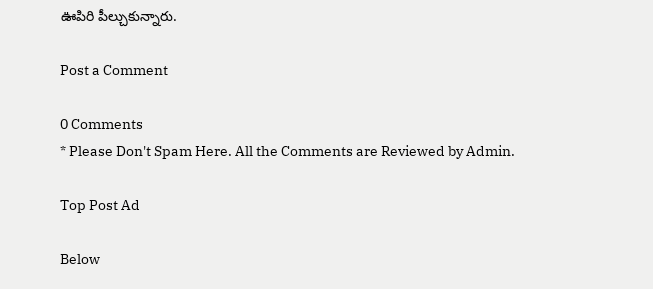ఊపిరి పీల్చుకున్నారు.

Post a Comment

0 Comments
* Please Don't Spam Here. All the Comments are Reviewed by Admin.

Top Post Ad

Below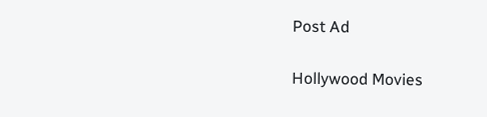Post Ad

Hollywood Movies